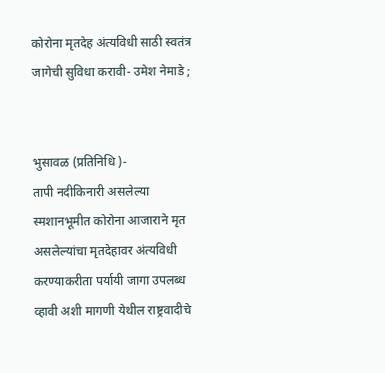कोरोना मृतदेह अंत्यविधी साठी स्वतंत्र जागेची सुविधा करावी- उमेश नेमाडे ;


भुसावळ (प्रतिनिधि )-
तापी नदीकिनारी असलेल्या स्मशानभूमीत कोरोना आजाराने मृत असलेल्यांचा मृतदेहावर अंत्यविधी करण्याकरीता पर्यायी जागा उपलब्ध व्हावी अशी मागणी येथील राष्ट्रवादीचे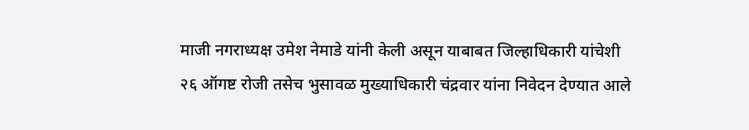माजी नगराध्यक्ष उमेश नेमाडे यांनी केली असून याबाबत जिल्हाधिकारी यांचेशी
२६ ऑगष्ट रोजी तसेच भुसावळ मुख्याधिकारी चंद्रवार यांना निवेदन देण्यात आले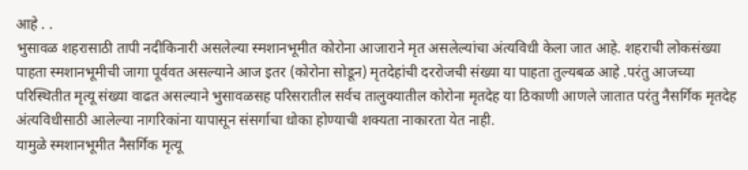आहे . .
भुसावळ शहरासाठी तापी नदीकिनारी असलेल्या स्मशानभूमीत कोरोना आजाराने मृत असलेल्यांचा अंत्यविधी केला जात आहे. शहराची लोकसंख्या पाहता स्मशानभूमीची जागा पूर्ववत असल्याने आज इतर (कोरोना सोडून) मृतदेहांची दररोजची संख्या या पाहता तुल्यबळ आहे .परंतु आजच्या परिस्थितीत मृत्यू संख्या वाढत असल्याने भुसावळसह परिसरातील सर्वच तालुक्यातील कोरोना मृतदेह या ठिकाणी आणले जातात परंतु नैसर्गिक मृतदेह अंत्यविधीसाठी आलेल्या नागरिकांना यापासून संसर्गाचा धोका होण्याची शक्यता नाकारता येत नाही.
यामुळे स्मशानभूमीत नैसर्गिक मृत्यू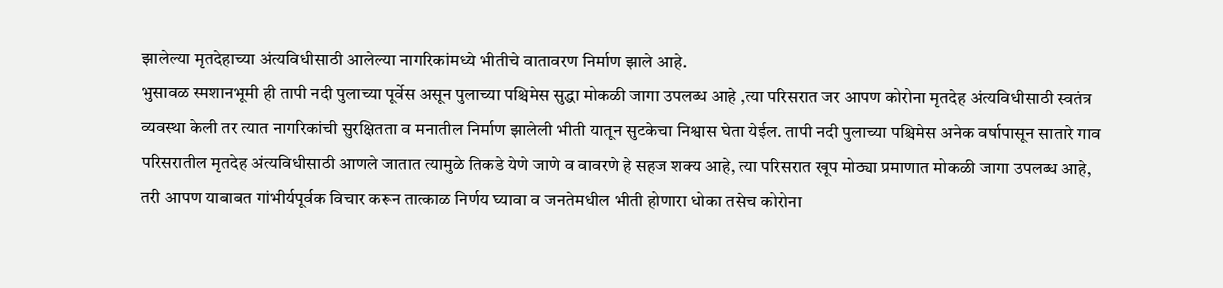झालेल्या मृतदेहाच्या अंत्यविधीसाठी आलेल्या नागरिकांमध्ये भीतीचे वातावरण निर्माण झाले आहे.
भुसावळ स्मशानभूमी ही तापी नदी पुलाच्या पूर्वेस असून पुलाच्या पश्चिमेस सुद्धा मोकळी जागा उपलब्ध आहे ,त्या परिसरात जर आपण कोरोना मृतदेह अंत्यविधीसाठी स्वतंत्र व्यवस्था केली तर त्यात नागरिकांची सुरक्षितता व मनातील निर्माण झालेली भीती यातून सुटकेचा निश्वास घेता येईल. तापी नदी पुलाच्या पश्चिमेस अनेक वर्षापासून सातारे गाव परिसरातील मृतदेह अंत्यविधीसाठी आणले जातात त्यामुळे तिकडे येणे जाणे व वावरणे हे सहज शक्य आहे, त्या परिसरात खूप मोठ्या प्रमाणात मोकळी जागा उपलब्ध आहे,
तरी आपण याबाबत गांभीर्यपूर्वक विचार करून तात्काळ निर्णय घ्यावा व जनतेमधील भीती होणारा धोका तसेच कोरोना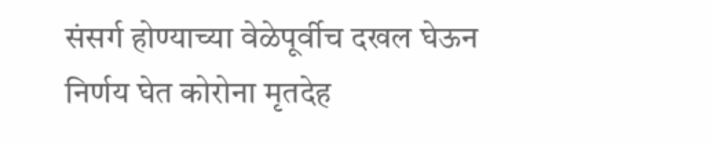संसर्ग होण्याच्या वेळेपूर्वीच दखल घेऊन निर्णय घेत कोरोना मृतदेह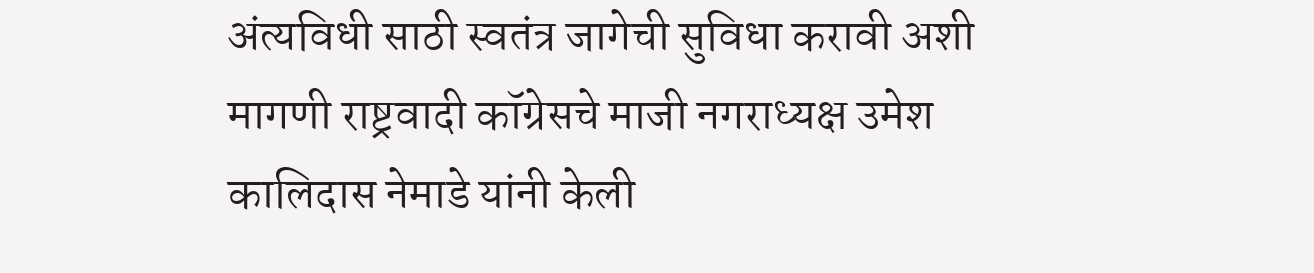अंत्यविधी साठी स्वतंत्र जागेची सुविधा करावी अशी मागणी राष्ट्रवादी कॉग्रेसचे माजी नगराध्यक्ष उमेश कालिदास नेमाडे यांनी केली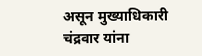असून मुख्याधिकारी चंद्रवार यांना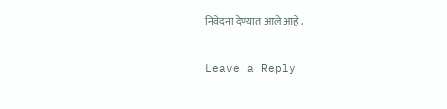निवेदना देण्यात आले आहे .

Leave a Reply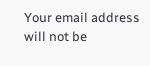Your email address will not be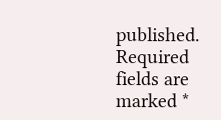published. Required fields are marked *